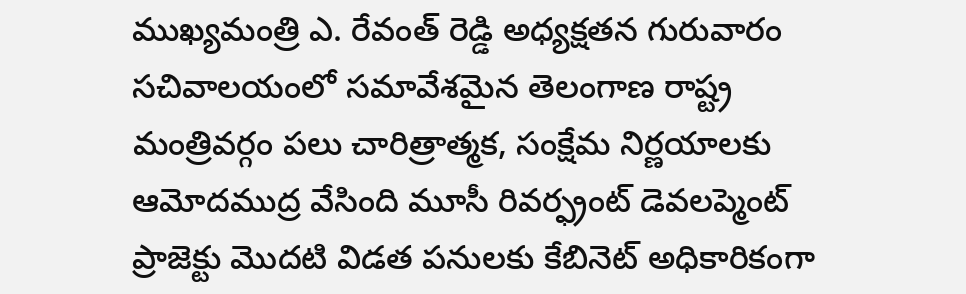ముఖ్యమంత్రి ఎ. రేవంత్ రెడ్డి అధ్యక్షతన గురువారం సచివాలయంలో సమావేశమైన తెలంగాణ రాష్ట్ర మంత్రివర్గం పలు చారిత్రాత్మక, సంక్షేమ నిర్ణయాలకు ఆమోదముద్ర వేసింది మూసీ రివర్ఫ్రంట్ డెవలప్మెంట్ ప్రాజెక్టు మొదటి విడత పనులకు కేబినెట్ అధికారికంగా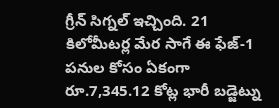గ్రీన్ సిగ్నల్ ఇచ్చింది. 21 కిలోమీటర్ల మేర సాగే ఈ ఫేజ్-1 పనుల కోసం ఏకంగా రూ.7,345.12 కోట్ల భారీ బడ్జెట్ను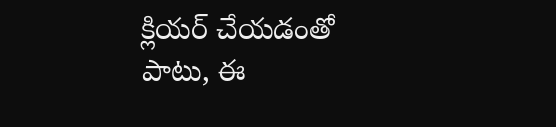క్లియర్ చేయడంతో పాటు, ఈ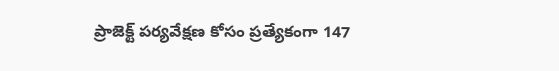ప్రాజెక్ట్ పర్యవేక్షణ కోసం ప్రత్యేకంగా 147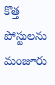కొత్త పోస్టులను మంజూరు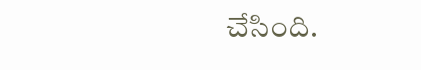చేసింది.